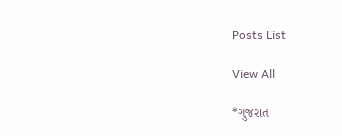Posts List

View All

*ગુજરાત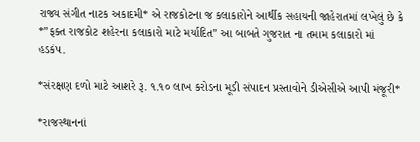રાજ્ય સંગીત નાટક અકાદમી* એ રાજકોટના જ કલાકારોને આર્થીક સહાયની જાહેરાતમાં લખેલું છે કે *”ફક્ત રાજકોટ શહેરના કલાકારો માટે મર્યાદિત” આ બાબતે ગુજરાત ના તમામ કલાકારો માં હડકંપ.

*સંરક્ષણ દળો માટે આશરે રૂ. ૧.૧૦ લાખ કરોડના મૂડી સંપાદન પ્રસ્તાવોને ડીએસીએ આપી મંજૂરી*

*રાજસ્થાનનાં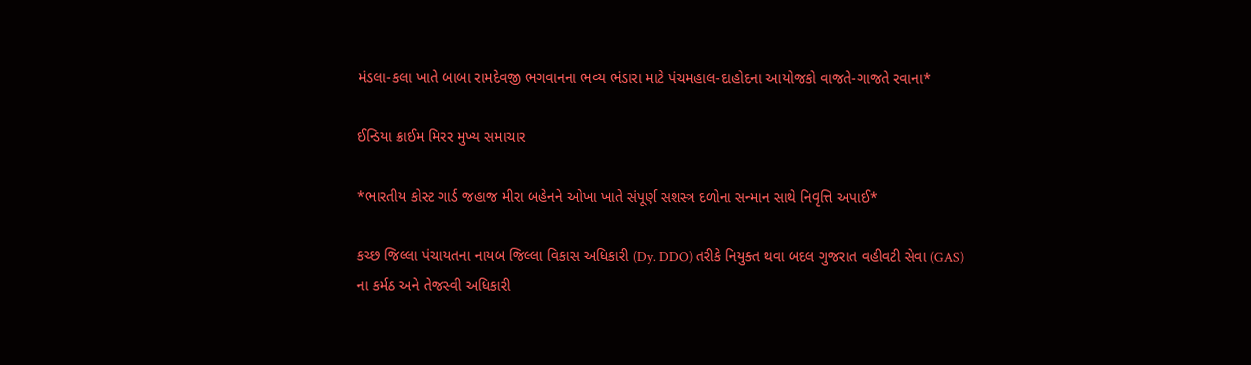મંડલા-કલા ખાતે બાબા રામદેવજી ભગવાનના ભવ્ય ભંડારા માટે પંચમહાલ-દાહોદના આયોજકો વાજતે-ગાજતે રવાના*

ઈન્ડિયા ક્રાઈમ મિરર મુખ્ય સમાચાર

*ભારતીય કોસ્ટ ગાર્ડ જહાજ મીરા બહેનને ઓખા ખાતે સંપૂર્ણ સશસ્ત્ર દળોના સન્માન સાથે નિવૃત્તિ અપાઈ*

કચ્છ જિલ્લા પંચાયતના નાયબ જિલ્લા વિકાસ અધિકારી (Dy. DDO) તરીકે નિયુક્ત થવા બદલ ગુજરાત વહીવટી સેવા (GAS) ના કર્મઠ અને તેજસ્વી અધિકારી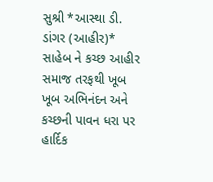સુશ્રી *આસ્થા ડી. ડાંગર (આહીર)* સાહેબ ને કચ્છ આહીર સમાજ તરફથી ખૂબ ખૂબ અભિનંદન અને કચ્છની પાવન ધરા પર હાર્દિક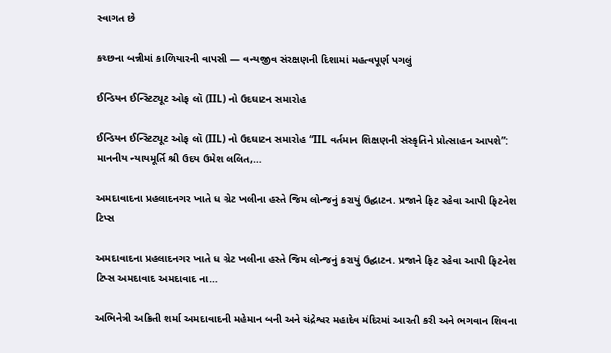સ્વાગત છે

કચ્છના બન્નીમાં કાળિયારની વાપસી — વન્યજીવ સંરક્ષણની દિશામાં મહત્વપૂર્ણ પગલું

ઈન્ડિયન ઈન્સ્ટિટ્યૂટ ઓફ લૉ (IIL) નો ઉદઘાટન સમારોહ

ઈન્ડિયન ઈન્સ્ટિટ્યૂટ ઓફ લૉ (IIL) નો ઉદઘાટન સમારોહ “IIL વર્તમાન શિક્ષણની સંસ્કૃતિને પ્રોત્સાહન આપશે”: માનનીય ન્યાયમૂર્તિ શ્રી ઉદય ઉમેશ લલિત,…

અમદાવાદના પ્રહલાદનગર ખાતે ધ ગ્રેટ ખલીના હસ્તે જિમ લોન્જનું કરાયું ઉદ્ઘાટન. પ્રજાને ફિટ રહેવા આપી ફિટનેશ ટિપ્સ

અમદાવાદના પ્રહલાદનગર ખાતે ધ ગ્રેટ ખલીના હસ્તે જિમ લોન્જનું કરાયું ઉદ્ઘાટન. પ્રજાને ફિટ રહેવા આપી ફિટનેશ ટિપ્સ અમદાવાદ અમદાવાદ ના…

અભિનેત્રી અક્રિતી શર્મા અમદાવાદની મહેમાન બની અને ચંદ્રેશ્વર મહાદેવ મંદિરમાં આરતી કરી અને ભગવાન શિવના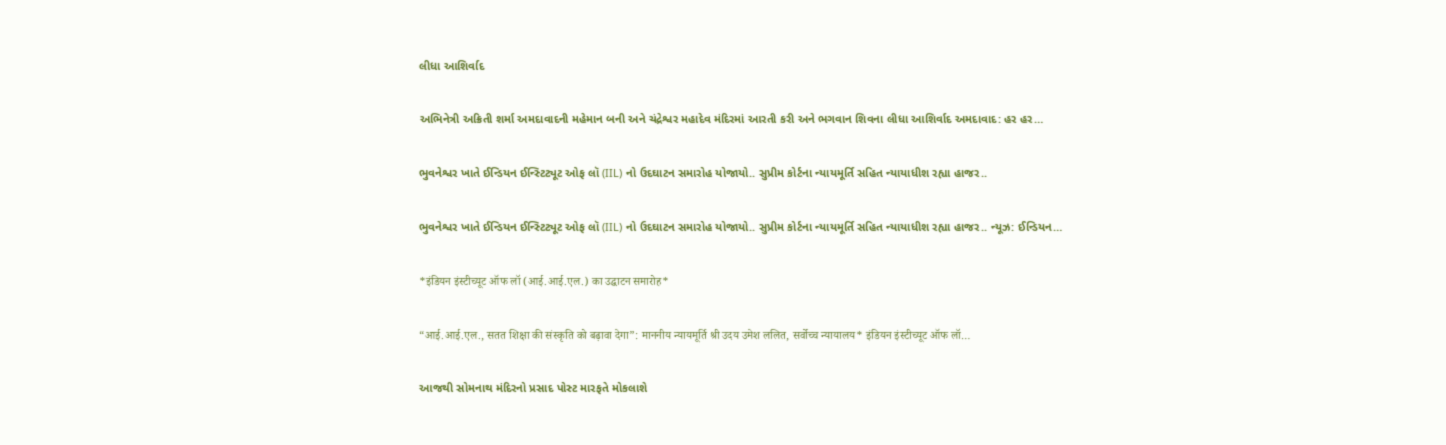લીધા આશિર્વાદ

અભિનેત્રી અક્રિતી શર્મા અમદાવાદની મહેમાન બની અને ચંદ્રેશ્વર મહાદેવ મંદિરમાં આરતી કરી અને ભગવાન શિવના લીધા આશિર્વાદ અમદાવાદ: હર હર…

ભુવનેશ્વર ખાતે ઈન્ડિયન ઈન્સ્ટિટ્યૂટ ઓફ લૉ (IIL) નો ઉદઘાટન સમારોહ યોજાયો.. સુપ્રીમ કોર્ટના ન્યાયમૂર્તિ સહિત ન્યાયાધીશ રહ્યા હાજર..

ભુવનેશ્વર ખાતે ઈન્ડિયન ઈન્સ્ટિટ્યૂટ ઓફ લૉ (IIL) નો ઉદઘાટન સમારોહ યોજાયો.. સુપ્રીમ કોર્ટના ન્યાયમૂર્તિ સહિત ન્યાયાધીશ રહ્યા હાજર.. ન્યૂઝ: ઈન્ડિયન…

*इंडियन इंस्टीच्यूट ऑफ लॉ (आई.आई.एल.) का उद्घाटन समारोह*

“आई.आई.एल., सतत शिक्षा की संस्कृति को बढ़ावा देगा”: माननीय न्यायमूर्ति श्री उदय उमेश ललित, सर्वोच्च न्यायालय* इंडियन इंस्टीच्यूट ऑफ लॉ…

આજથી સોમનાથ મંદિરનો પ્રસાદ પોસ્ટ મારફતે મોકલાશે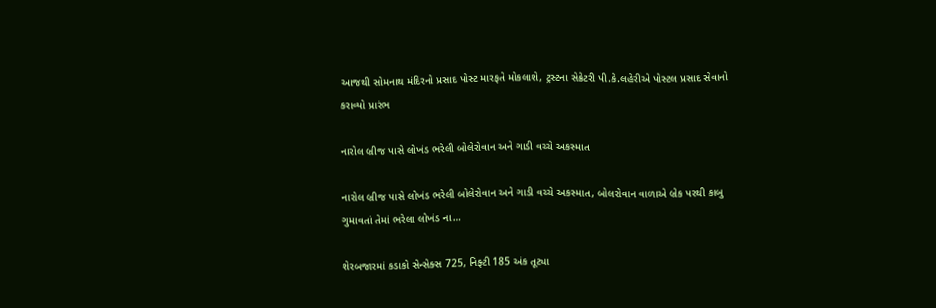આજથી સોમનાથ મંદિરનો પ્રસાદ પોસ્ટ મારફતે મોકલાશે, ટ્રસ્ટના સેક્રેટરી પી.કે.લહેરીએ પોસ્ટલ પ્રસાદ સેવાનો કરાવ્યો પ્રારંભ

નારોલ બ્રીજ પાસે લોખંડ ભરેલી બોલેરોવાન અને ગાડી વચ્ચે અકસ્માત

નારોલ બ્રીજ પાસે લોખંડ ભરેલી બોલેરોવાન અને ગાડી વચ્ચે અકસ્માત, બોલરોવાન વાળાએ બ્રેક પરથી કાબુ ગુમાવતાં તેમાં ભરેલા લોખંડ ના…

શેરબજારમાં કડાકો સેન્સેક્સ 725, નિફ્ટી 185 અંક તૂટ્યા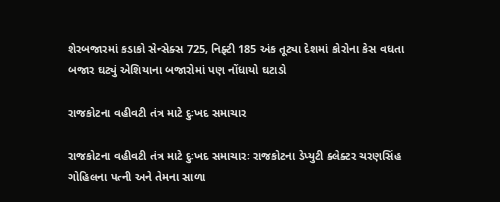શેરબજારમાં કડાકો સેન્સેક્સ 725, નિફ્ટી 185 અંક તૂટ્યા દેશમાં કોરોના કેસ વધતા બજાર ઘટ્યું એશિયાના બજારોમાં પણ નોંધાયો ઘટાડો

રાજકોટના વહીવટી તંત્ર માટે દુઃખદ સમાચાર

રાજકોટના વહીવટી તંત્ર માટે દુઃખદ સમાચારઃ રાજકોટના ડેપ્યુટી ક્લેક્ટર ચરણસિંહ ગોહિલના પત્ની અને તેમના સાળા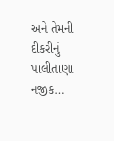અને તેમની દીકરીનું પાલીતાણા નજીક…